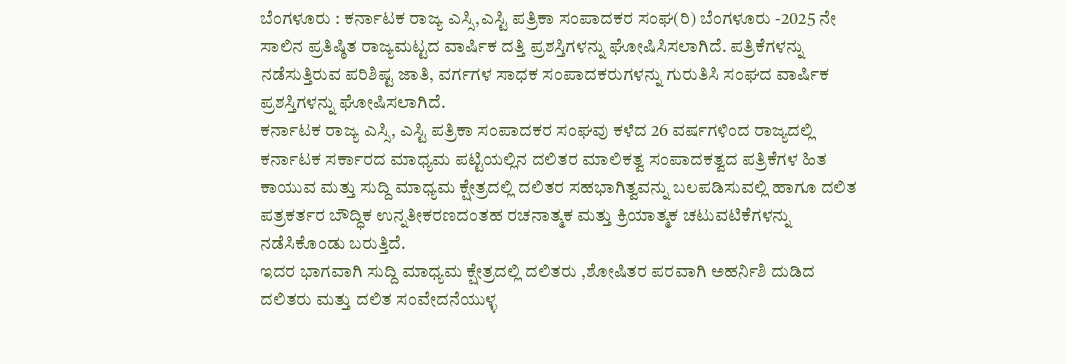ಬೆಂಗಳೂರು : ಕರ್ನಾಟಕ ರಾಜ್ಯ ಎಸ್ಸಿ,ಎಸ್ಟಿ ಪತ್ರಿಕಾ ಸಂಪಾದಕರ ಸಂಘ(ರಿ) ಬೆಂಗಳೂರು -2025 ನೇ ಸಾಲಿನ ಪ್ರತಿಷ್ಠಿತ ರಾಜ್ಯಮಟ್ಟದ ವಾರ್ಷಿಕ ದತ್ತಿ ಪ್ರಶಸ್ತಿಗಳನ್ನು ಘೋಷಿಸಿಸಲಾಗಿದೆ. ಪತ್ರಿಕೆಗಳನ್ನು ನಡೆಸುತ್ತಿರುವ ಪರಿಶಿಷ್ಟ ಜಾತಿ, ವರ್ಗಗಳ ಸಾಧಕ ಸಂಪಾದಕರುಗಳನ್ನು ಗುರುತಿಸಿ ಸಂಘದ ವಾರ್ಷಿಕ ಪ್ರಶಸ್ತಿಗಳನ್ನು ಘೋಷಿಸಲಾಗಿದೆ.
ಕರ್ನಾಟಕ ರಾಜ್ಯ ಎಸ್ಸಿ, ಎಸ್ಟಿ ಪತ್ರಿಕಾ ಸಂಪಾದಕರ ಸಂಘವು ಕಳೆದ 26 ವರ್ಷಗಳಿಂದ ರಾಜ್ಯದಲ್ಲಿ ಕರ್ನಾಟಕ ಸರ್ಕಾರದ ಮಾಧ್ಯಮ ಪಟ್ಟಿಯಲ್ಲಿನ ದಲಿತರ ಮಾಲಿಕತ್ವ ಸಂಪಾದಕತ್ವದ ಪತ್ರಿಕೆಗಳ ಹಿತ ಕಾಯುವ ಮತ್ತು ಸುದ್ದಿ ಮಾಧ್ಯಮ ಕ್ಷೇತ್ರದಲ್ಲಿ ದಲಿತರ ಸಹಭಾಗಿತ್ವವನ್ನು ಬಲಪಡಿಸುವಲ್ಲಿ ಹಾಗೂ ದಲಿತ ಪತ್ರಕರ್ತರ ಬೌದ್ಧಿಕ ಉನ್ನತೀಕರಣದಂತಹ ರಚನಾತ್ಮಕ ಮತ್ತು ಕ್ರಿಯಾತ್ಮಕ ಚಟುವಟಿಕೆಗಳನ್ನು ನಡೆಸಿಕೊಂಡು ಬರುತ್ತಿದೆ.
ಇದರ ಭಾಗವಾಗಿ ಸುದ್ದಿ ಮಾಧ್ಯಮ ಕ್ಷೇತ್ರದಲ್ಲಿ ದಲಿತರು ,ಶೋಷಿತರ ಪರವಾಗಿ ಅಹರ್ನಿಶಿ ದುಡಿದ ದಲಿತರು ಮತ್ತು ದಲಿತ ಸಂವೇದನೆಯುಳ್ಳ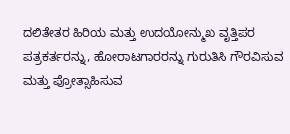ದಲಿತೇತರ ಹಿರಿಯ ಮತ್ತು ಉದಯೋನ್ಮುಖ ವೃತ್ತಿಪರ ಪತ್ರಕರ್ತರನ್ನು, ಹೋರಾಟಗಾರರನ್ನು ಗುರುತಿಸಿ ಗೌರವಿಸುವ ಮತ್ತು ಪ್ರೋತ್ಸಾಹಿಸುವ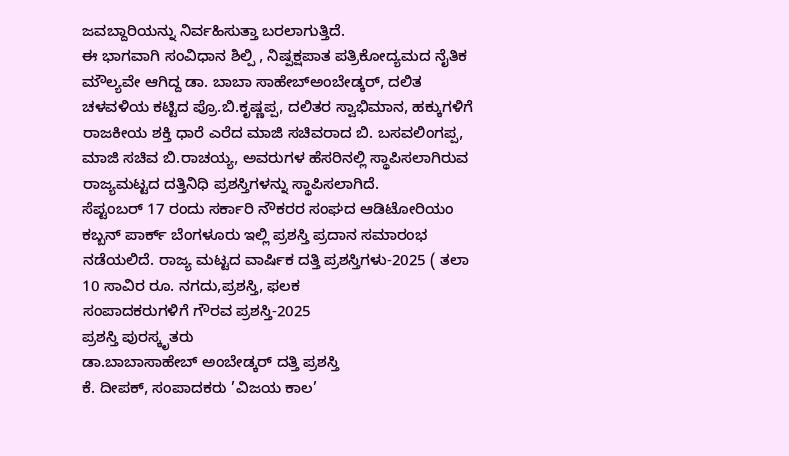ಜವಬ್ದಾರಿಯನ್ನು ನಿರ್ವಹಿಸುತ್ತಾ ಬರಲಾಗುತ್ತಿದೆ.
ಈ ಭಾಗವಾಗಿ ಸಂವಿಧಾನ ಶಿಲ್ಪಿ , ನಿಷ್ಪಕ್ಷಪಾತ ಪತ್ರಿಕೋದ್ಯಮದ ನೈತಿಕ ಮೌಲ್ಯವೇ ಆಗಿದ್ದ ಡಾ. ಬಾಬಾ ಸಾಹೇಬ್ಅಂಬೇಡ್ಕರ್, ದಲಿತ ಚಳವಳಿಯ ಕಟ್ಟಿದ ಪ್ರೊ.ಬಿ.ಕೃಷ್ಣಪ್ಪ, ದಲಿತರ ಸ್ವಾಭಿಮಾನ, ಹಕ್ಕುಗಳಿಗೆ ರಾಜಕೀಯ ಶಕ್ತಿ ಧಾರೆ ಎರೆದ ಮಾಜಿ ಸಚಿವರಾದ ಬಿ. ಬಸವಲಿಂಗಪ್ಪ, ಮಾಜಿ ಸಚಿವ ಬಿ.ರಾಚಯ್ಯ, ಅವರುಗಳ ಹೆಸರಿನಲ್ಲಿ ಸ್ಥಾಪಿಸಲಾಗಿರುವ ರಾಜ್ಯಮಟ್ಟದ ದತ್ತಿನಿಧಿ ಪ್ರಶಸ್ತಿಗಳನ್ನು ಸ್ಥಾಪಿಸಲಾಗಿದೆ.
ಸೆಪ್ಟಂಬರ್ 17 ರಂದು ಸರ್ಕಾರಿ ನೌಕರರ ಸಂಘದ ಆಡಿಟೋರಿಯಂ ಕಬ್ಬನ್ ಪಾರ್ಕ್ ಬೆಂಗಳೂರು ಇಲ್ಲಿ ಪ್ರಶಸ್ತಿ ಪ್ರದಾನ ಸಮಾರಂಭ ನಡೆಯಲಿದೆ. ರಾಜ್ಯ ಮಟ್ಟದ ವಾರ್ಷಿಕ ದತ್ತಿ ಪ್ರಶಸ್ತಿಗಳು-2025 ( ತಲಾ 10 ಸಾವಿರ ರೂ. ನಗದು,ಪ್ರಶಸ್ತಿ, ಫಲಕ
ಸಂಪಾದಕರುಗಳಿಗೆ ಗೌರವ ಪ್ರಶಸ್ತಿ-2025
ಪ್ರಶಸ್ತಿ ಪುರಸ್ಕೃತರು
ಡಾ.ಬಾಬಾಸಾಹೇಬ್ ಅಂಬೇಡ್ಕರ್ ದತ್ತಿ ಪ್ರಶಸ್ತಿ
ಕೆ. ದೀಪಕ್, ಸಂಪಾದಕರು ’ವಿಜಯ ಕಾಲ’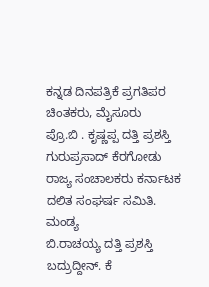ಕನ್ನಡ ದಿನಪತ್ರಿಕೆ ಪ್ರಗತಿಪರ ಚಿಂತಕರು, ಮೈಸೂರು
ಪ್ರೊ.ಬಿ . ಕೃಷ್ಣಪ್ಪ ದತ್ತಿ ಪ್ರಶಸ್ತಿ
ಗುರುಪ್ರಸಾದ್ ಕೆರಗೋಡು
ರಾಜ್ಯ ಸಂಚಾಲಕರು ಕರ್ನಾಟಕ ದಲಿತ ಸಂಘರ್ಷ ಸಮಿತಿ. ಮಂಡ್ಯ
ಬಿ.ರಾಚಯ್ಯ ದತ್ತಿ ಪ್ರಶಸ್ತಿ
ಬದ್ರುದ್ದೀನ್. ಕೆ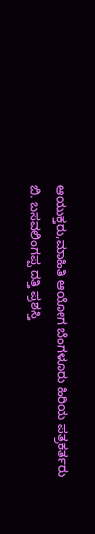ಆಯುಕ್ತರು,ಮಾಹಿತಿ ಆಯೋಗ ಬೆಂಗಳೂರು ಹಿರಿಯ ಪತ್ರಕರ್ತರು
ಬಿ. ಬಸವಲಿಂಗಪ್ಪ ದತ್ತಿ ಪ್ರಶಸ್ತಿ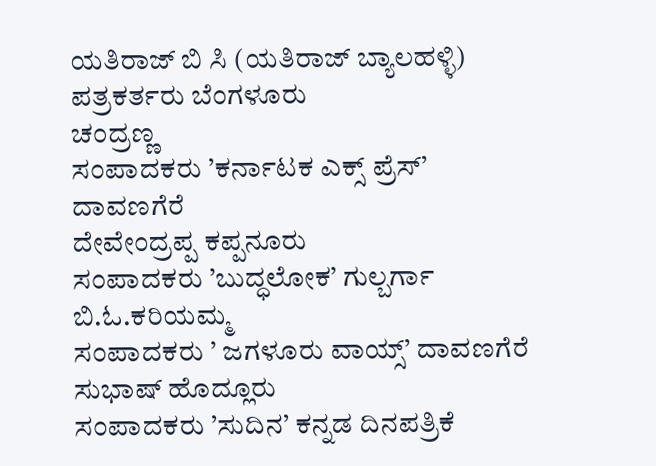ಯತಿರಾಜ್ ಬಿ ಸಿ (ಯತಿರಾಜ್ ಬ್ಯಾಲಹಳ್ಳಿ) ಪತ್ರಕರ್ತರು ಬೆಂಗಳೂರು
ಚಂದ್ರಣ್ಣ
ಸಂಪಾದಕರು ’ಕರ್ನಾಟಕ ಎಕ್ಸ್ ಪ್ರೆಸ್’ ದಾವಣಗೆರೆ
ದೇವೇಂದ್ರಪ್ಪ ಕಪ್ಪನೂರು
ಸಂಪಾದಕರು ’ಬುದ್ಧಲೋಕ’ ಗುಲ್ಬರ್ಗಾ
ಬಿ.ಓ.ಕರಿಯಮ್ಮ
ಸಂಪಾದಕರು ’ ಜಗಳೂರು ವಾಯ್ಸ್’ ದಾವಣಗೆರೆ
ಸುಭಾಷ್ ಹೊದ್ಲೂರು
ಸಂಪಾದಕರು ’ಸುದಿನ’ ಕನ್ನಡ ದಿನಪತ್ರಿಕೆ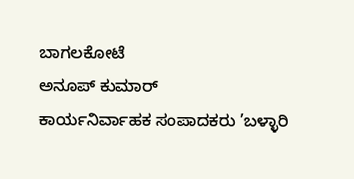ಬಾಗಲಕೋಟೆ
ಅನೂಪ್ ಕುಮಾರ್
ಕಾರ್ಯನಿರ್ವಾಹಕ ಸಂಪಾದಕರು ’ಬಳ್ಳಾರಿ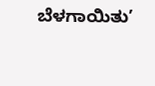ಬೆಳಗಾಯಿತು’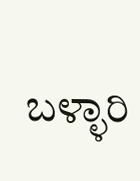ಬಳ್ಳಾರಿ